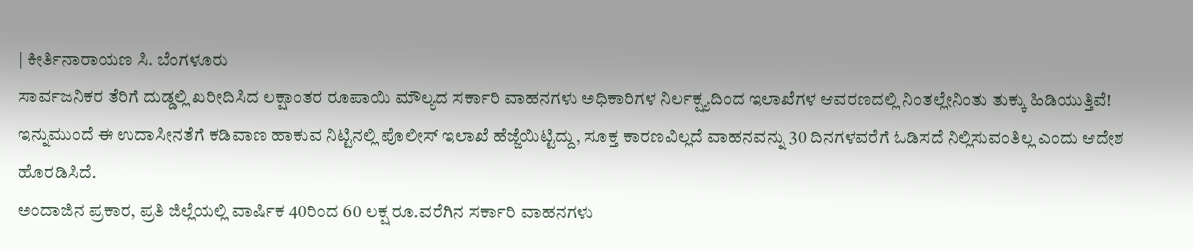| ಕೀರ್ತಿನಾರಾಯಣ ಸಿ. ಬೆಂಗಳೂರು
ಸಾರ್ವಜನಿಕರ ತೆರಿಗೆ ದುಡ್ಡಲ್ಲಿ ಖರೀದಿಸಿದ ಲಕ್ಷಾಂತರ ರೂಪಾಯಿ ಮೌಲ್ಯದ ಸರ್ಕಾರಿ ವಾಹನಗಳು ಅಧಿಕಾರಿಗಳ ನಿರ್ಲಕ್ಷ್ಯದಿಂದ ಇಲಾಖೆಗಳ ಆವರಣದಲ್ಲಿ ನಿಂತಲ್ಲೇನಿಂತು ತುಕ್ಕು ಹಿಡಿಯುತ್ತಿವೆ! ಇನ್ನುಮುಂದೆ ಈ ಉದಾಸೀನತೆಗೆ ಕಡಿವಾಣ ಹಾಕುವ ನಿಟ್ಟಿನಲ್ಲಿ ಪೊಲೀಸ್ ಇಲಾಖೆ ಹೆಜ್ಜೆಯಿಟ್ಟಿದ್ದು, ಸೂಕ್ತ ಕಾರಣವಿಲ್ಲದೆ ವಾಹನವನ್ನು 30 ದಿನಗಳವರೆಗೆ ಓಡಿಸದೆ ನಿಲ್ಲಿಸುವಂತಿಲ್ಲ ಎಂದು ಆದೇಶ ಹೊರಡಿಸಿದೆ.
ಅಂದಾಜಿನ ಪ್ರಕಾರ, ಪ್ರತಿ ಜಿಲ್ಲೆಯಲ್ಲಿ ವಾರ್ಷಿಕ 40ರಿಂದ 60 ಲಕ್ಷ ರೂ.ವರೆಗಿನ ಸರ್ಕಾರಿ ವಾಹನಗಳು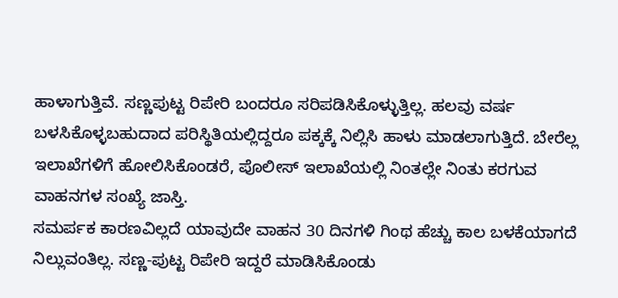ಹಾಳಾಗುತ್ತಿವೆ. ಸಣ್ಣಪುಟ್ಟ ರಿಪೇರಿ ಬಂದರೂ ಸರಿಪಡಿಸಿಕೊಳ್ಳುತ್ತಿಲ್ಲ. ಹಲವು ವರ್ಷ ಬಳಸಿಕೊಳ್ಳಬಹುದಾದ ಪರಿಸ್ಥಿತಿಯಲ್ಲಿದ್ದರೂ ಪಕ್ಕಕ್ಕೆ ನಿಲ್ಲಿಸಿ ಹಾಳು ಮಾಡಲಾಗುತ್ತಿದೆ. ಬೇರೆಲ್ಲ ಇಲಾಖೆಗಳಿಗೆ ಹೋಲಿಸಿಕೊಂಡರೆ, ಪೊಲೀಸ್ ಇಲಾಖೆಯಲ್ಲಿ ನಿಂತಲ್ಲೇ ನಿಂತು ಕರಗುವ ವಾಹನಗಳ ಸಂಖ್ಯೆ ಜಾಸ್ತಿ.
ಸಮರ್ಪಕ ಕಾರಣವಿಲ್ಲದೆ ಯಾವುದೇ ವಾಹನ 30 ದಿನಗಳಿ ಗಿಂಥ ಹೆಚ್ಚು ಕಾಲ ಬಳಕೆಯಾಗದೆ ನಿಲ್ಲುವಂತಿಲ್ಲ. ಸಣ್ಣ-ಪುಟ್ಟ ರಿಪೇರಿ ಇದ್ದರೆ ಮಾಡಿಸಿಕೊಂಡು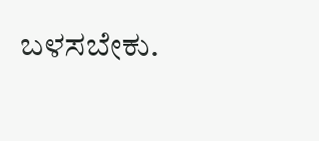ಬಳಸಬೇಕು.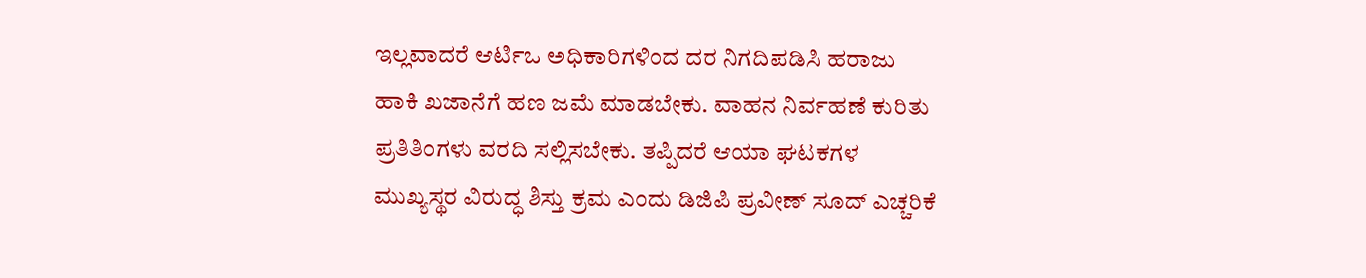ಇಲ್ಲವಾದರೆ ಆರ್ಟಿಒ ಅಧಿಕಾರಿಗಳಿಂದ ದರ ನಿಗದಿಪಡಿಸಿ ಹರಾಜು ಹಾಕಿ ಖಜಾನೆಗೆ ಹಣ ಜಮೆ ಮಾಡಬೇಕು. ವಾಹನ ನಿರ್ವಹಣೆ ಕುರಿತು ಪ್ರತಿತಿಂಗಳು ವರದಿ ಸಲ್ಲಿಸಬೇಕು. ತಪ್ಪಿದರೆ ಆಯಾ ಘಟಕಗಳ ಮುಖ್ಯಸ್ಥರ ವಿರುದ್ಧ ಶಿಸ್ತು ಕ್ರಮ ಎಂದು ಡಿಜಿಪಿ ಪ್ರವೀಣ್ ಸೂದ್ ಎಚ್ಚರಿಕೆ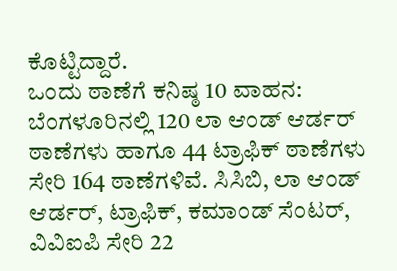ಕೊಟ್ಟಿದ್ದಾರೆ.
ಒಂದು ಠಾಣೆಗೆ ಕನಿಷ್ಠ 10 ವಾಹನ: ಬೆಂಗಳೂರಿನಲ್ಲಿ 120 ಲಾ ಆಂಡ್ ಆರ್ಡರ್ ಠಾಣೆಗಳು ಹಾಗೂ 44 ಟ್ರಾಫಿಕ್ ಠಾಣೆಗಳು ಸೇರಿ 164 ಠಾಣೆಗಳಿವೆ. ಸಿಸಿಬಿ, ಲಾ ಆಂಡ್ ಆರ್ಡರ್, ಟ್ರಾಫಿಕ್, ಕಮಾಂಡ್ ಸೆಂಟರ್, ವಿವಿಐಪಿ ಸೇರಿ 22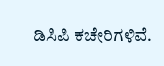ಡಿಸಿಪಿ ಕಚೇರಿಗಳಿವೆ.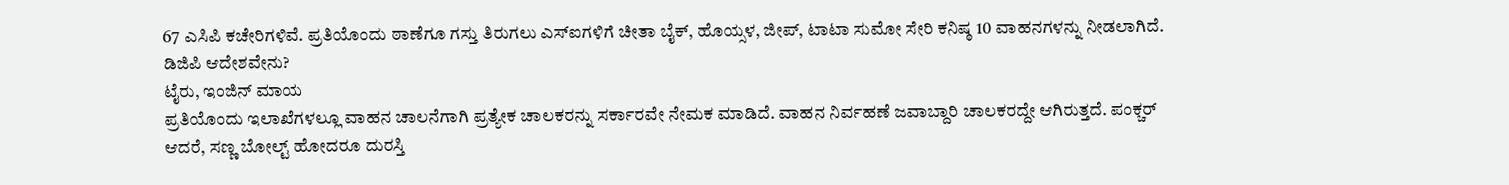67 ಎಸಿಪಿ ಕಚೇರಿಗಳಿವೆ. ಪ್ರತಿಯೊಂದು ಠಾಣೆಗೂ ಗಸ್ತು ತಿರುಗಲು ಎಸ್ಐಗಳಿಗೆ ಚೀತಾ ಬೈಕ್, ಹೊಯ್ಸಳ, ಜೀಪ್, ಟಾಟಾ ಸುಮೋ ಸೇರಿ ಕನಿಷ್ಠ 10 ವಾಹನಗಳನ್ನು ನೀಡಲಾಗಿದೆ.
ಡಿಜಿಪಿ ಆದೇಶವೇನು?
ಟೈರು, ಇಂಜಿನ್ ಮಾಯ
ಪ್ರತಿಯೊಂದು ಇಲಾಖೆಗಳಲ್ಲೂ ವಾಹನ ಚಾಲನೆಗಾಗಿ ಪ್ರತ್ಯೇಕ ಚಾಲಕರನ್ನು ಸರ್ಕಾರವೇ ನೇಮಕ ಮಾಡಿದೆ. ವಾಹನ ನಿರ್ವಹಣೆ ಜವಾಬ್ದಾರಿ ಚಾಲಕರದ್ದೇ ಆಗಿರುತ್ತದೆ. ಪಂಕ್ಚರ್ ಆದರೆ, ಸಣ್ಣ ಬೋಲ್ಟ್ ಹೋದರೂ ದುರಸ್ತಿ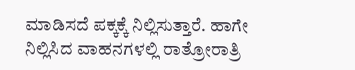ಮಾಡಿಸದೆ ಪಕ್ಕಕ್ಕೆ ನಿಲ್ಲಿಸುತ್ತಾರೆ. ಹಾಗೇ ನಿಲ್ಲಿಸಿದ ವಾಹನಗಳಲ್ಲಿ ರಾತ್ರೋರಾತ್ರಿ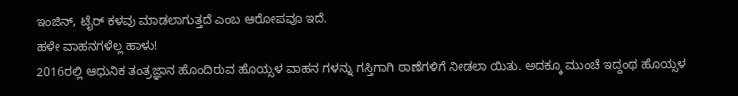ಇಂಜಿನ್, ಟೈರ್ ಕಳವು ಮಾಡಲಾಗುತ್ತದೆ ಎಂಬ ಆರೋಪವೂ ಇದೆ.
ಹಳೇ ವಾಹನಗಳೆಲ್ಲ ಹಾಳು!
2016ರಲ್ಲಿ ಆಧುನಿಕ ತಂತ್ರಜ್ಞಾನ ಹೊಂದಿರುವ ಹೊಯ್ಸಳ ವಾಹನ ಗಳನ್ನು ಗಸ್ತಿಗಾಗಿ ಠಾಣೆಗಳಿಗೆ ನೀಡಲಾ ಯಿತು. ಅದಕ್ಕೂ ಮುಂಚೆ ಇದ್ದಂಥ ಹೊಯ್ಸಳ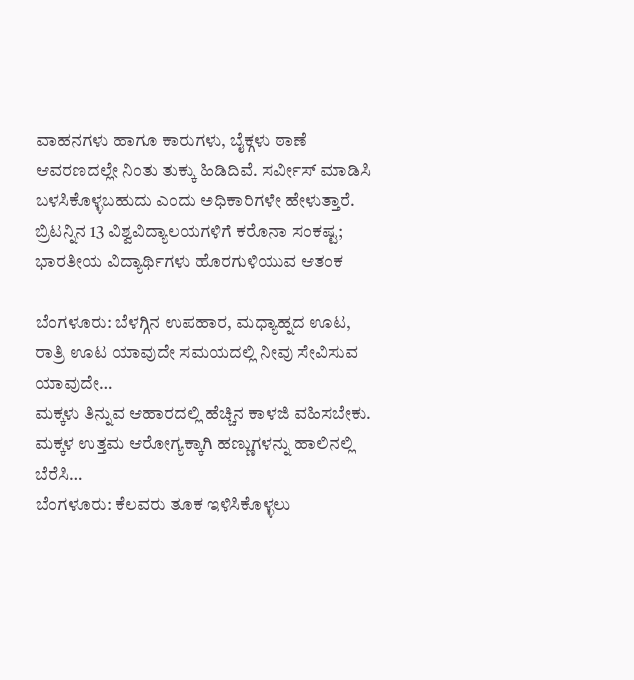ವಾಹನಗಳು ಹಾಗೂ ಕಾರುಗಳು, ಬೈಕ್ಗಳು ಠಾಣೆ ಆವರಣದಲ್ಲೇ ನಿಂತು ತುಕ್ಕು ಹಿಡಿದಿವೆ. ಸರ್ವೀಸ್ ಮಾಡಿಸಿ ಬಳಸಿಕೊಳ್ಳಬಹುದು ಎಂದು ಅಧಿಕಾರಿಗಳೇ ಹೇಳುತ್ತಾರೆ.
ಬ್ರಿಟನ್ನಿನ 13 ವಿಶ್ವವಿದ್ಯಾಲಯಗಳಿಗೆ ಕರೊನಾ ಸಂಕಷ್ಟ; ಭಾರತೀಯ ವಿದ್ಯಾರ್ಥಿಗಳು ಹೊರಗುಳಿಯುವ ಆತಂಕ

ಬೆಂಗಳೂರು: ಬೆಳಗ್ಗಿನ ಉಪಹಾರ, ಮಧ್ಯಾಹ್ನದ ಊಟ, ರಾತ್ರಿ ಊಟ ಯಾವುದೇ ಸಮಯದಲ್ಲಿ ನೀವು ಸೇವಿಸುವ ಯಾವುದೇ…
ಮಕ್ಕಳು ತಿನ್ನುವ ಆಹಾರದಲ್ಲಿ ಹೆಚ್ಚಿನ ಕಾಳಜಿ ವಹಿಸಬೇಕು. ಮಕ್ಕಳ ಉತ್ತಮ ಆರೋಗ್ಯಕ್ಕಾಗಿ ಹಣ್ಣುಗಳನ್ನು ಹಾಲಿನಲ್ಲಿ ಬೆರೆಸಿ…
ಬೆಂಗಳೂರು: ಕೆಲವರು ತೂಕ ಇಳಿಸಿಕೊಳ್ಳಲು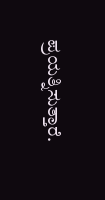ಪ್ರಯತ್ನಿಸುತ್ತಾರೆ.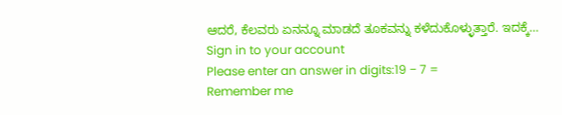ಆದರೆ, ಕೆಲವರು ಏನನ್ನೂ ಮಾಡದೆ ತೂಕವನ್ನು ಕಳೆದುಕೊಳ್ಳುತ್ತಾರೆ. ಇದಕ್ಕೆ…
Sign in to your account
Please enter an answer in digits:19 − 7 =
Remember me